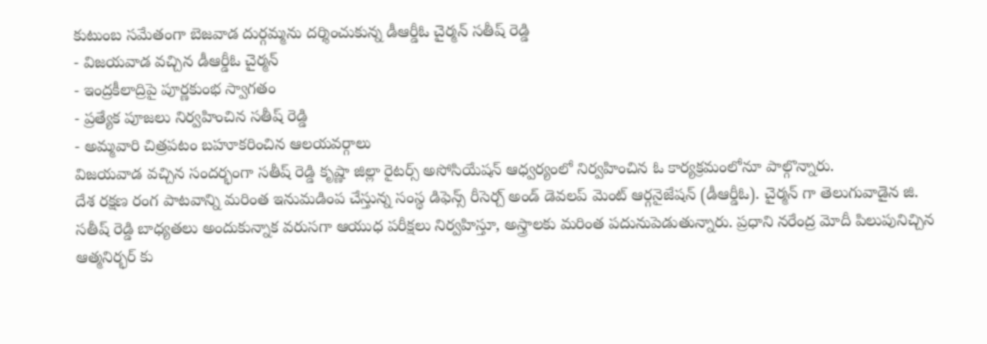కుటుంబ సమేతంగా బెజవాడ దుర్గమ్మను దర్శించుకున్న డీఆర్డీఓ చైర్మన్ సతీష్ రెడ్డి
- విజయవాడ వచ్చిన డీఆర్డీఓ చైర్మన్
- ఇంద్రకీలాద్రిపై పూర్ణకుంభ స్వాగతం
- ప్రత్యేక పూజలు నిర్వహించిన సతీష్ రెడ్డి
- అమ్మవారి చిత్రపటం బహూకరించిన ఆలయవర్గాలు
విజయవాడ వచ్చిన సందర్భంగా సతీష్ రెడ్డి కృష్ణా జిల్లా రైటర్స్ అసోసియేషన్ ఆధ్వర్యంలో నిర్వహించిన ఓ కార్యక్రమంలోనూ పాల్గొన్నారు.
దేశ రక్షణ రంగ పాటవాన్ని మరింత ఇనుమడింప చేస్తున్న సంస్థ డిఫెన్స్ రీసెర్చ్ అండ్ డెవలప్ మెంట్ ఆర్గనైజేషన్ (డీఆర్డీఓ). చైర్మన్ గా తెలుగువాడైన జి. సతీష్ రెడ్డి బాధ్యతలు అందుకున్నాక వరుసగా ఆయుధ పరీక్షలు నిర్వహిస్తూ, అస్త్రాలకు మరింత పదునుపెడుతున్నారు. ప్రధాని నరేంద్ర మోదీ పిలుపునిచ్చిన ఆత్మనిర్భర్ కు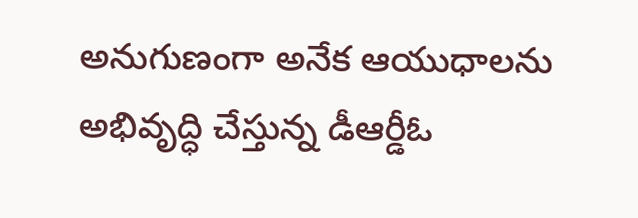అనుగుణంగా అనేక ఆయుధాలను అభివృద్ధి చేస్తున్న డీఆర్డీఓ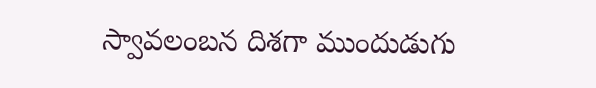స్వావలంబన దిశగా ముందుడుగు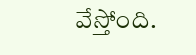వేస్తోంది.